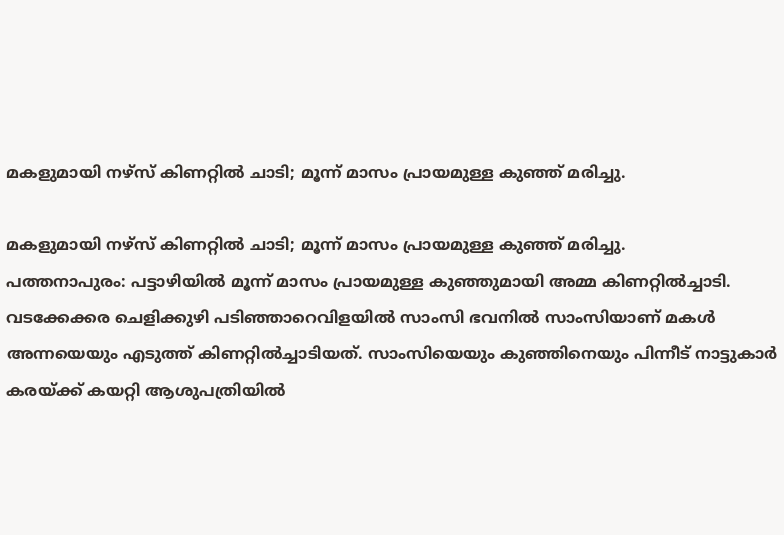മകളുമായി നഴ്‌സ് കിണറ്റില്‍ ചാടി; മൂന്ന് മാസം പ്രായമുള്ള കുഞ്ഞ് മരിച്ചു.

മകളുമായി നഴ്‌സ് കിണറ്റില്‍ ചാടി; മൂന്ന് മാസം പ്രായമുള്ള കുഞ്ഞ് മരിച്ചു.
പത്തനാപുരം: പട്ടാഴിയിൽ മൂന്ന് മാസം പ്രായമുള്ള കുഞ്ഞുമായി അമ്മ കിണറ്റിൽച്ചാടി. വടക്കേക്കര ചെളിക്കുഴി പടിഞ്ഞാറെവിളയിൽ സാംസി ഭവനിൽ സാംസിയാണ് മകൾ അന്നയെയും എടുത്ത് കിണറ്റിൽച്ചാടിയത്. സാംസിയെയും കുഞ്ഞിനെയും പിന്നീട് നാട്ടുകാർ കരയ്ക്ക് കയറ്റി ആശുപത്രിയിൽ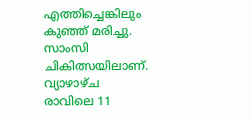എത്തിച്ചെങ്കിലും കുഞ്ഞ് മരിച്ചു. സാംസി ചികിത്സയിലാണ്.
വ്യാഴാഴ്ച രാവിലെ 11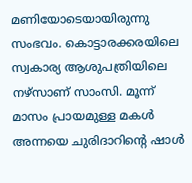മണിയോടെയായിരുന്നു സംഭവം. കൊട്ടാരക്കരയിലെ സ്വകാര്യ ആശുപത്രിയിലെ നഴ്സാണ് സാംസി. മൂന്ന് മാസം പ്രായമുള്ള മകൾ അന്നയെ ചുരിദാറിന്റെ ഷാൾ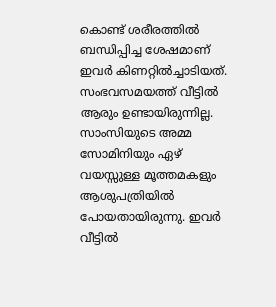കൊണ്ട് ശരീരത്തിൽ ബന്ധിപ്പിച്ച ശേഷമാണ് ഇവർ കിണറ്റിൽച്ചാടിയത്. സംഭവസമയത്ത് വീട്ടിൽ ആരും ഉണ്ടായിരുന്നില്ല. സാംസിയുടെ അമ്മ സോമിനിയും ഏഴ് വയസ്സുള്ള മൂത്തമകളും ആശുപത്രിയിൽ പോയതായിരുന്നു. ഇവർ വീട്ടിൽ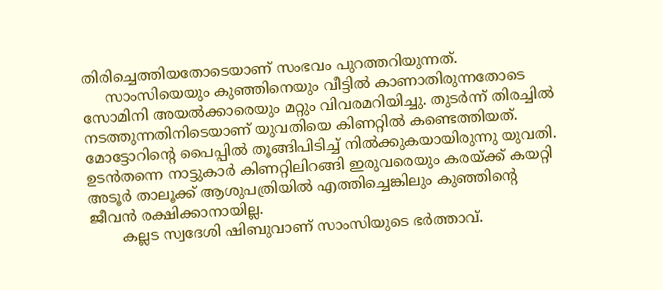തിരിച്ചെത്തിയതോടെയാണ് സംഭവം പുറത്തറിയുന്നത്.
     സാംസിയെയും കുഞ്ഞിനെയും വീട്ടിൽ കാണാതിരുന്നതോടെ സോമിനി അയൽക്കാരെയും മറ്റും വിവരമറിയിച്ചു. തുടർന്ന് തിരച്ചിൽ നടത്തുന്നതിനിടെയാണ് യുവതിയെ കിണറ്റിൽ കണ്ടെത്തിയത്. മോട്ടോറിന്റെ പൈപ്പിൽ തൂങ്ങിപിടിച്ച് നിൽക്കുകയായിരുന്നു യുവതി. ഉടൻതന്നെ നാട്ടുകാർ കിണറ്റിലിറങ്ങി ഇരുവരെയും കരയ്ക്ക് കയറ്റി അടൂർ താലൂക്ക് ആശുപത്രിയിൽ എത്തിച്ചെങ്കിലും കുഞ്ഞിന്റെ ജീവൻ രക്ഷിക്കാനായില്ല.
       കല്ലട സ്വദേശി ഷിബുവാണ് സാംസിയുടെ ഭർത്താവ്.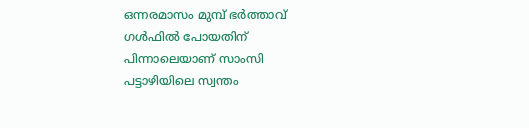ഒന്നരമാസം മുമ്പ് ഭർത്താവ് ഗൾഫിൽ പോയതിന് പിന്നാലെയാണ് സാംസി പട്ടാഴിയിലെ സ്വന്തം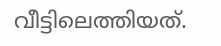വീട്ടിലെത്തിയത്.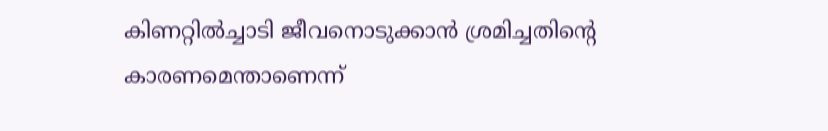കിണറ്റിൽച്ചാടി ജീവനൊടുക്കാൻ ശ്രമിച്ചതിന്റെ കാരണമെന്താണെന്ന്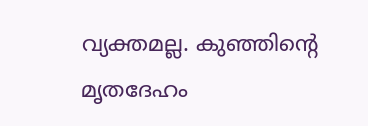വ്യക്തമല്ല. കുഞ്ഞിന്റെ മൃതദേഹം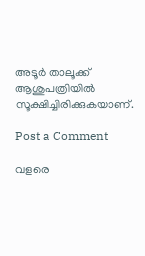അടൂർ താലൂക്ക് ആശുപത്രിയിൽ സൂക്ഷിച്ചിരിക്കുകയാണ്.

Post a Comment

വളരെ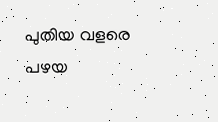പുതിയ വളരെ പഴയ